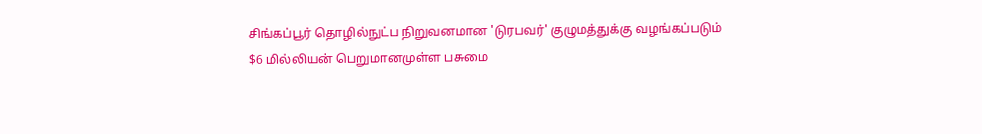சிங்கப்பூர் தொழில்நுட்ப நிறுவனமான 'டுரபவர்' குழுமத்துக்கு வழங்கப்படும்
$6 மில்லியன் பெறுமானமுள்ள பசுமை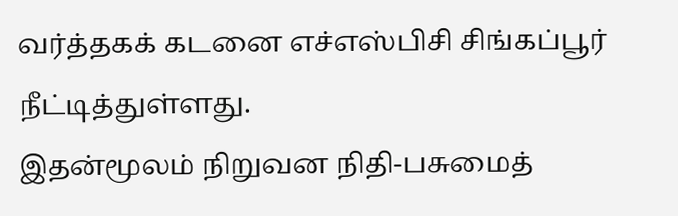வர்த்தகக் கடனை எச்எஸ்பிசி சிங்கப்பூர் நீட்டித்துள்ளது.
இதன்மூலம் நிறுவன நிதி-பசுமைத்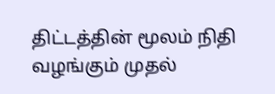திட்டத்தின் மூலம் நிதி வழங்கும் முதல்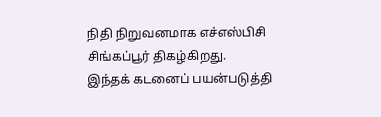நிதி நிறுவனமாக எச்எஸ்பிசி சிங்கப்பூர் திகழ்கிறது.
இந்தக் கடனைப் பயன்படுத்தி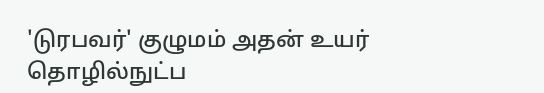'டுரபவர்' குழுமம் அதன் உயர் தொழில்நுட்ப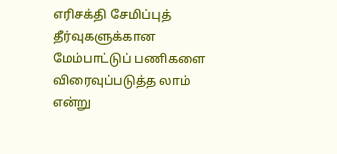எரிசக்தி சேமிப்புத் தீர்வுகளுக்கான மேம்பாட்டுப் பணிகளை விரைவுப்படுத்த லாம் என்று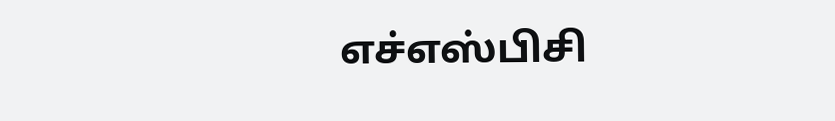எச்எஸ்பிசி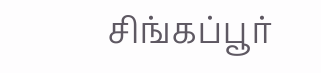சிங்கப்பூர்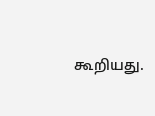கூறியது.